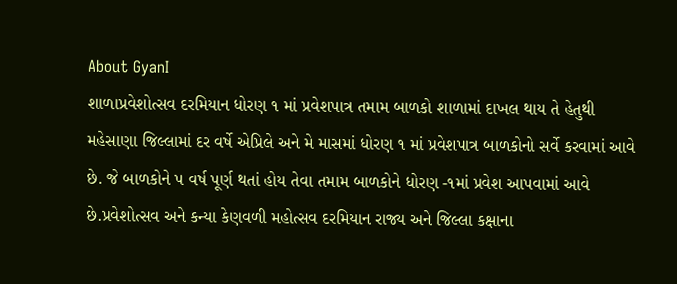About GyanI
શાળાપ્રવેશોત્સવ દરમિયાન ધોરણ ૧ માં પ્રવેશપાત્ર તમામ બાળકો શાળામાં દાખલ થાય તે હેતુથી મહેસાણા જિલ્લામાં દર વર્ષે એપ્રિલે અને મે માસમાં ધોરણ ૧ માં પ્રવેશપાત્ર બાળકોનો સર્વે કરવામાં આવે છે. જે બાળકોને પ વર્ષ પૂર્ણ થતાં હોય તેવા તમામ બાળકોને ધોરણ -૧માં પ્રવેશ આપવામાં આવે છે.પ્રવેશોત્સવ અને કન્યા કેણવળી મહોત્સવ દરમિયાન રાજ્ય અને જિલ્લા કક્ષાના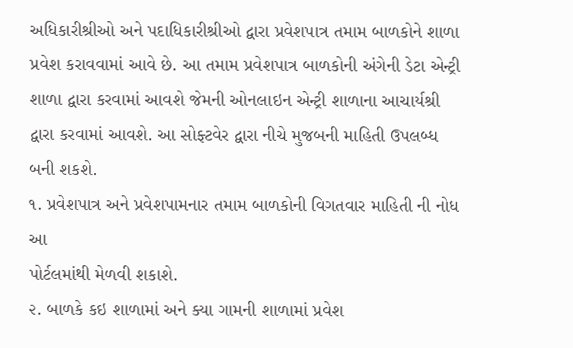અધિકારીશ્રીઓ અને પદાધિકારીશ્રીઓ દ્વારા પ્રવેશપાત્ર તમામ બાળકોને શાળા પ્રવેશ કરાવવામાં આવે છે. આ તમામ પ્રવેશપાત્ર બાળકોની અંગેની ડેટા એન્ટ્રી શાળા દ્વારા કરવામાં આવશે જેમની ઓનલાઇન એન્ટ્રી શાળાના આચાર્યશ્રી દ્વારા કરવામાં આવશે. આ સોફ્ટવેર દ્વારા નીચે મુજબની માહિતી ઉપલબ્ધ બની શકશે.
૧. પ્રવેશપાત્ર અને પ્રવેશપામનાર તમામ બાળકોની વિગતવાર માહિતી ની નોધ આ
પોર્ટલમાંથી મેળવી શકાશે.
૨. બાળકે કઇ શાળામાં અને ક્યા ગામની શાળામાં પ્રવેશ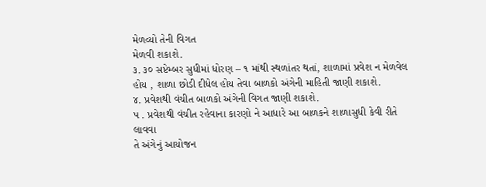મેળવ્યો તેની વિગત
મેળવી શકાશે.
૩. ૩૦ સપ્ટેમ્બર સુધીમાં ધોરણ – ૧ માંથી સ્થળાંતર થતાં, શાળામાં પ્રવેશ ન મેળવેલ
હોય , શાળા છોડી દીધેલ હોય તેવા બાળકો અંગેની માહિતી જાણી શકાશે.
૪. પ્રવેશથી વંચીત બાળકો અંગેની વિગત જાણી શકાશે.
પ . પ્રવેશથી વંચીત રહેવાના કારણો ને આધારે આ બાળકને શાળાસુધી કેવી રીતે લાવવા
તે અંગેનું આયોજન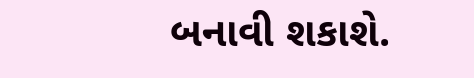બનાવી શકાશે.